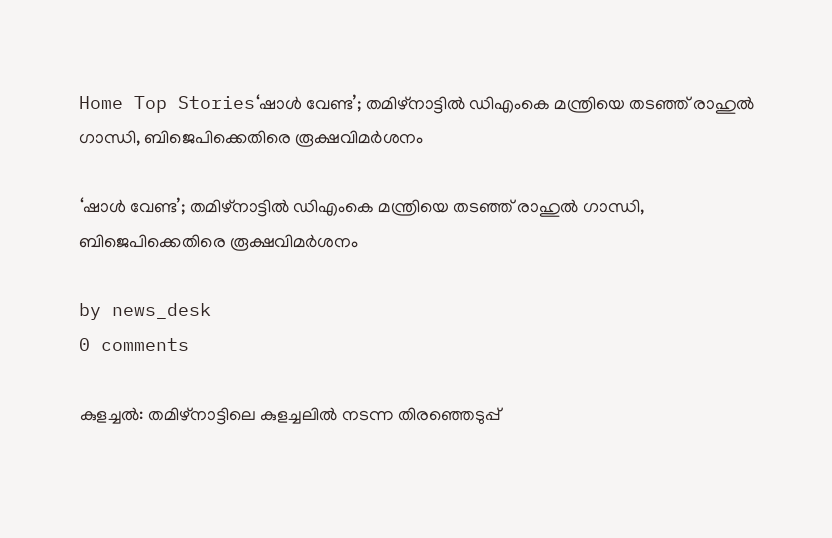Home Top Stories‘ഷാൾ വേണ്ട’; തമിഴ്‌നാട്ടിൽ ഡിഎംകെ മന്ത്രിയെ തടഞ്ഞ് രാഹുൽ ഗാന്ധി, ബിജെപിക്കെതിരെ രൂക്ഷവിമർശനം

‘ഷാൾ വേണ്ട’; തമിഴ്‌നാട്ടിൽ ഡിഎംകെ മന്ത്രിയെ തടഞ്ഞ് രാഹുൽ ഗാന്ധി, ബിജെപിക്കെതിരെ രൂക്ഷവിമർശനം

by news_desk
0 comments

കുളച്ചൽ: തമിഴ്‌നാട്ടിലെ കുളച്ചലിൽ നടന്ന തിരഞ്ഞെടുപ്പ്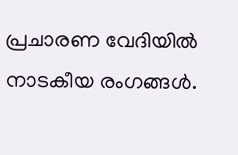പ്രചാരണ വേദിയിൽ നാടകീയ രംഗങ്ങൾ.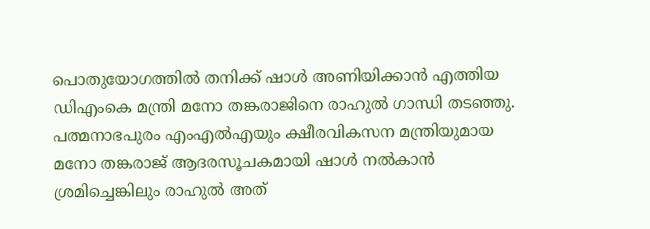പൊതുയോഗത്തിൽ തനിക്ക് ഷാൾ അണിയിക്കാൻ എത്തിയ ഡിഎംകെ മന്ത്രി മനോ തങ്കരാജിനെ രാഹുൽ ഗാന്ധി തടഞ്ഞു. പത്മനാഭപുരം എംഎൽഎയും ക്ഷീരവികസന മന്ത്രിയുമായ മനോ തങ്കരാജ് ആദരസൂചകമായി ഷാൾ നൽകാൻ ശ്രമിച്ചെങ്കിലും രാഹുൽ അത്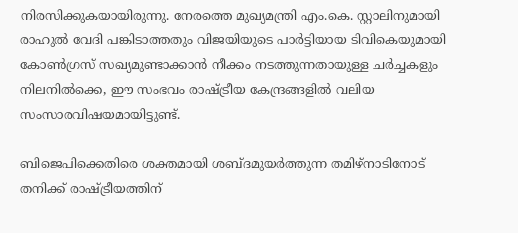നിരസിക്കുകയായിരുന്നു. നേരത്തെ മുഖ്യമന്ത്രി എം.കെ. സ്റ്റാലിനുമായി രാഹുൽ വേദി പങ്കിടാത്തതും വിജയിയുടെ പാർട്ടിയായ ടിവികെയുമായി കോൺഗ്രസ് സഖ്യമുണ്ടാക്കാൻ നീക്കം നടത്തുന്നതായുള്ള ചർച്ചകളും നിലനിൽക്കെ, ഈ സംഭവം രാഷ്ട്രീയ കേന്ദ്രങ്ങളിൽ വലിയ സംസാരവിഷയമായിട്ടുണ്ട്.

ബിജെപിക്കെതിരെ ശക്തമായി ശബ്ദമുയർത്തുന്ന തമിഴ്‌നാടിനോട് തനിക്ക് രാഷ്ട്രീയത്തിന്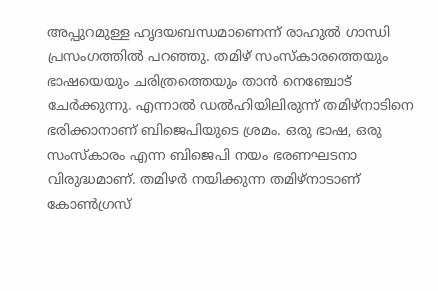അപ്പുറമുള്ള ഹൃദയബന്ധമാണെന്ന് രാഹുൽ ഗാന്ധി പ്രസംഗത്തിൽ പറഞ്ഞു. തമിഴ് സംസ്‌കാരത്തെയും ഭാഷയെയും ചരിത്രത്തെയും താൻ നെഞ്ചോട് ചേർക്കുന്നു. എന്നാൽ ഡൽഹിയിലിരുന്ന് തമിഴ്‌നാടിനെ ഭരിക്കാനാണ് ബിജെപിയുടെ ശ്രമം. ഒരു ഭാഷ, ഒരു സംസ്‌കാരം എന്ന ബിജെപി നയം ഭരണഘടനാ വിരുദ്ധമാണ്. തമിഴർ നയിക്കുന്ന തമിഴ്‌നാടാണ് കോൺഗ്രസ്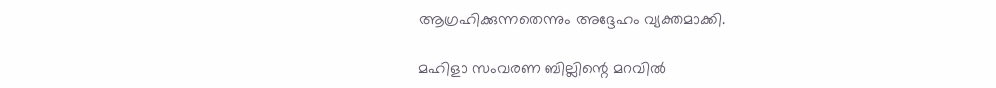ആഗ്രഹിക്കുന്നതെന്നും അദ്ദേഹം വ്യക്തമാക്കി.

മഹിളാ സംവരണ ബില്ലിന്റെ മറവിൽ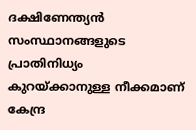ദക്ഷിണേന്ത്യൻ സംസ്ഥാനങ്ങളുടെ പ്രാതിനിധ്യം കുറയ്ക്കാനുള്ള നീക്കമാണ് കേന്ദ്ര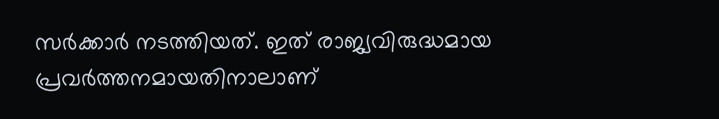സർക്കാർ നടത്തിയത്. ഇത് രാജ്യവിരുദ്ധമായ പ്രവർത്തനമായതിനാലാണ്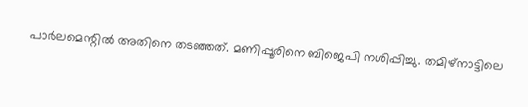പാർലമെന്റിൽ അതിനെ തടഞ്ഞത്. മണിപ്പൂരിനെ ബിജെപി നശിപ്പിച്ചു. തമിഴ്‌നാട്ടിലെ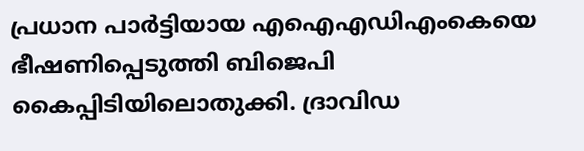പ്രധാന പാർട്ടിയായ എഐഎഡിഎംകെയെ ഭീഷണിപ്പെടുത്തി ബിജെപി കൈപ്പിടിയിലൊതുക്കി. ദ്രാവിഡ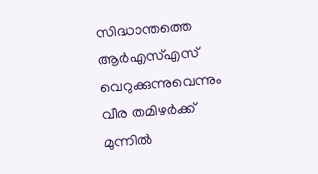സിദ്ധാന്തത്തെ ആർഎസ്എസ് വെറുക്കുന്നുവെന്നും വീര തമിഴർക്ക് മുന്നിൽ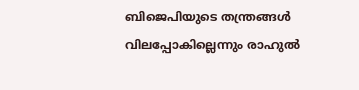ബിജെപിയുടെ തന്ത്രങ്ങൾ വിലപ്പോകില്ലെന്നും രാഹുൽ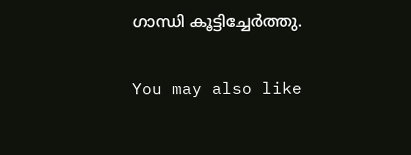ഗാന്ധി കൂട്ടിച്ചേർത്തു.

You may also like